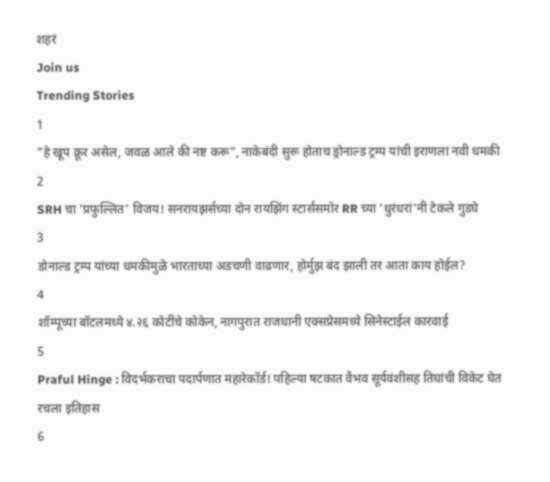शहरं
Join us
Trending Stories
1
"हे खूप क्रूर असेल, जवळ आले की नष्ट करू", नाकेबंदी सुरू होताच ड्रोनाल्ड ट्रम्प यांची इराणला नवी धमकी
2
SRH चा 'प्रफुल्लित' विजय! सनरायझर्सच्या दोन रायझिंग स्टार्संसमोर RR च्या 'धुरंधरां'नी टेकले गुडघे
3
डोनाल्ड ट्रम्प यांच्या धमकीमुळे भारताच्या अडचणी वाढणार, होर्मुझ बंद झाली तर आता काय होईल?
4
शॉम्पूच्या बॉटलमध्ये ४.२६ कोटींचे कोकेन, नागपुरात राजधानी एक्सप्रेसमध्ये सिनेस्टाईल कारवाई
5
Praful Hinge : विदर्भकराचा पदार्पणात महारेकॉर्ड! पहिल्या षटकात वैभव सूर्यवंशीसह तिघांची विकेट घेत रचला इतिहास
6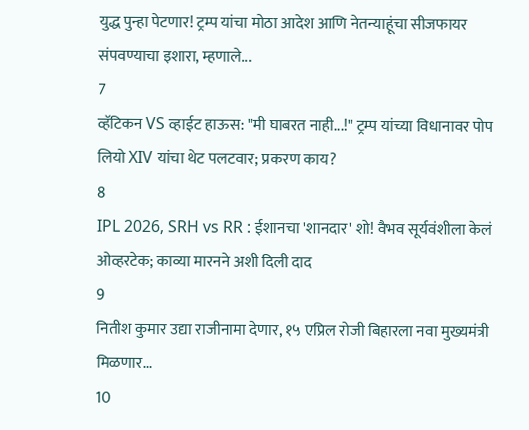युद्ध पुन्हा पेटणार! ट्रम्प यांचा मोठा आदेश आणि नेतन्याहूंचा सीजफायर संपवण्याचा इशारा, म्हणाले...
7
व्हॅटिकन VS व्हाईट हाऊस: "मी घाबरत नाही...!" ट्रम्प यांच्या विधानावर पोप लियो XIV यांचा थेट पलटवार; प्रकरण काय?
8
IPL 2026, SRH vs RR : ईशानचा 'शानदार' शो! वैभव सूर्यवंशीला केलं ओव्हरटेक; काव्या मारनने अशी दिली दाद
9
नितीश कुमार उद्या राजीनामा देणार, १५ एप्रिल रोजी बिहारला नवा मुख्यमंत्री मिळणार...
10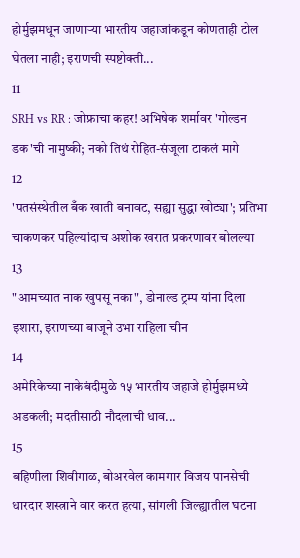होर्मुझमधून जाणाऱ्या भारतीय जहाजांकडून कोणताही टोल घेतला नाही; इराणची स्पष्टोक्ती...
11
SRH vs RR : जोफ्राचा कहर! अभिषेक शर्मावर 'गोल्डन डक'ची नामुष्की; नको तिथं रोहित-संजूला टाकलं मागे
12
'पतसंस्थेतील बँक खाती बनावट, सह्या सुद्धा खोट्या'; प्रतिभा चाकणकर पहिल्यांदाच अशोक खरात प्रकरणावर बोलल्या
13
"आमच्यात नाक खुपसू नका", डोनाल्ड ट्रम्प यांना दिला इशारा, इराणच्या बाजूने उभा राहिला चीन
14
अमेरिकेच्या नाकेबंदीमुळे १५ भारतीय जहाजे होर्मुझमध्ये अडकली; मदतीसाठी नौदलाची धाव...
15
बहिणीला शिवीगाळ, बोअरवेल कामगार विजय पानसेची धारदार शस्त्राने वार करत हत्या, सांगली जिल्ह्यातील घटना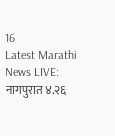16
Latest Marathi News LIVE: नागपुरात ४.२६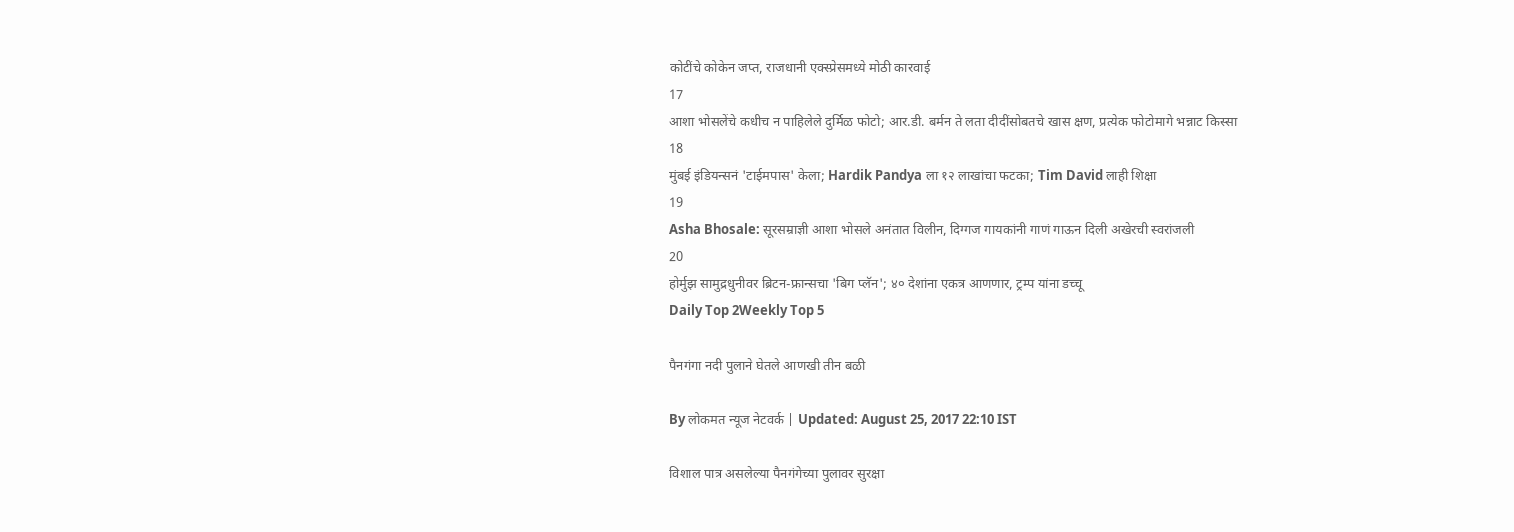कोटींचे कोकेन जप्त, राजधानी एक्स्प्रेसमध्ये मोठी कारवाई
17
आशा भोसलेंचे कधीच न पाहिलेले दुर्मिळ फोटो; आर.डी. बर्मन ते लता दीदींसोबतचे खास क्षण, प्रत्येक फोटोमागे भन्नाट किस्सा
18
मुंबई इंडियन्सनं 'टाईमपास' केला; Hardik Pandya ला १२ लाखांचा फटका; Tim David लाही शिक्षा
19
Asha Bhosale: सूरसम्राज्ञी आशा भोसले अनंतात विलीन, दिग्गज गायकांनी गाणं गाऊन दिली अखेरची स्वरांजली
20
होर्मुझ सामुद्रधुनीवर ब्रिटन-फ्रान्सचा 'बिग प्लॅन'; ४० देशांना एकत्र आणणार, ट्रम्प यांना डच्चू
Daily Top 2Weekly Top 5

पैनगंगा नदी पुलाने घेतले आणखी तीन बळी

By लोकमत न्यूज नेटवर्क | Updated: August 25, 2017 22:10 IST

विशाल पात्र असलेल्या पैनगंगेच्या पुलावर सुरक्षा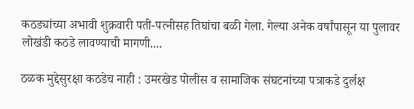कठड्यांच्या अभावी शुक्रवारी पती-पत्नीसह तिघांचा बळी गेला. गेल्या अनेक वर्षांपासून या पुलावर लोखंडी कठडे लावण्याची मागणी....

ठळक मुद्देसुरक्षा कठडेच नाही : उमरखेड पोलीस व सामाजिक संघटनांच्या पत्राकडे दुर्लक्ष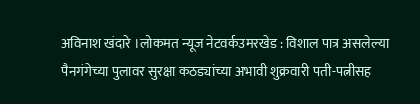अविनाश खंदारे ।लोकमत न्यूज नेटवर्कउमरखेड : विशाल पात्र असलेल्या पैनगंगेच्या पुलावर सुरक्षा कठड्यांच्या अभावी शुक्रवारी पती-पत्नीसह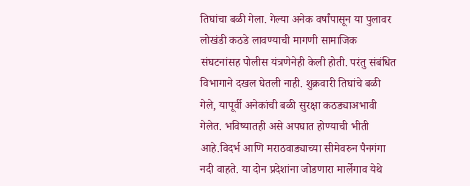तिघांचा बळी गेला. गेल्या अनेक वर्षांपासून या पुलावर लोखंडी कठडे लावण्याची मागणी सामाजिक संघटनांसह पोलीस यंत्रणेनेही केली होती. परंतु संबंधित विभागाने दखल घेतली नाही. शुक्रवारी तिघांचे बळी गेले, यापूर्वी अनेकांची बळी सुरक्षा कठड्याअभावी गेलेत. भविष्यातही असे अपघात होण्याची भीती आहे.विदर्भ आणि मराठवाड्याच्या सीमेवरुन पैनगंगा नदी वाहते. या दोन प्रदेशांना जोडणारा मार्लेगाव येथे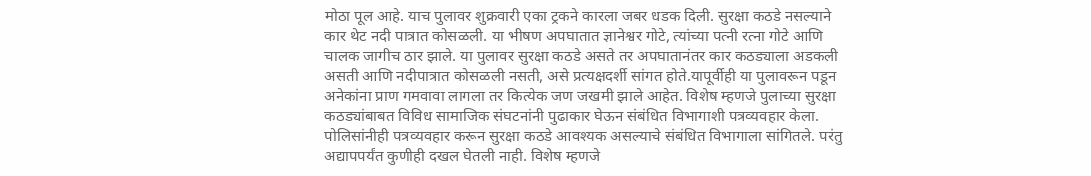मोठा पूल आहे. याच पुलावर शुक्रवारी एका ट्रकने कारला जबर धडक दिली. सुरक्षा कठडे नसल्याने कार थेट नदी पात्रात कोसळली. या भीषण अपघातात ज्ञानेश्वर गोटे, त्यांच्या पत्नी रत्ना गोटे आणि चालक जागीच ठार झाले. या पुलावर सुरक्षा कठडे असते तर अपघातानंतर कार कठड्याला अडकली असती आणि नदीपात्रात कोसळली नसती, असे प्रत्यक्षदर्शी सांगत होते.यापूर्वीही या पुलावरून पडून अनेकांना प्राण गमवावा लागला तर कित्येक जण जखमी झाले आहेत. विशेष म्हणजे पुलाच्या सुरक्षा कठड्यांबाबत विविध सामाजिक संघटनांनी पुढाकार घेऊन संबंधित विभागाशी पत्रव्यवहार केला. पोलिसांनीही पत्रव्यवहार करून सुरक्षा कठडे आवश्यक असल्याचे संबंधित विभागाला सांगितले. परंतु अद्यापपर्यंत कुणीही दखल घेतली नाही. विशेष म्हणजे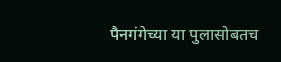पैनगंगेच्या या पुलासोबतच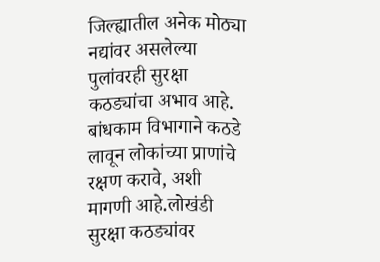जिल्ह्यातील अनेक मोठ्या नद्यांवर असलेल्या पुलांवरही सुरक्षा कठड्यांचा अभाव आहे. बांधकाम विभागाने कठडे लावून लोकांच्या प्राणांचे रक्षण करावे, अशी मागणी आहे.लोखंडी सुरक्षा कठड्यांवर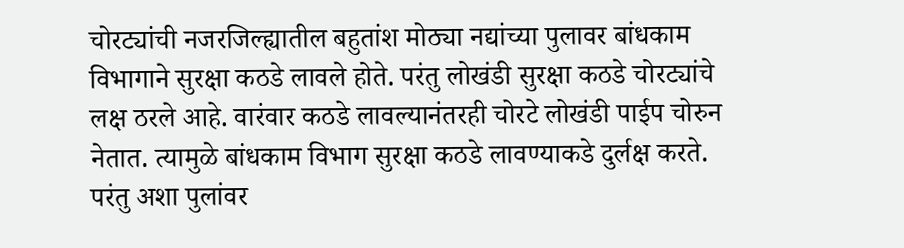चोरट्यांची नजरजिल्ह्यातील बहुतांश मोठ्या नद्यांच्या पुलावर बांधकाम विभागाने सुरक्षा कठडे लावले होते. परंतु लोखंडी सुरक्षा कठडे चोरट्यांचे लक्ष ठरले आहे. वारंवार कठडे लावल्यानंतरही चोरटे लोखंडी पाईप चोरुन नेतात. त्यामुळे बांधकाम विभाग सुरक्षा कठडे लावण्याकडे दुर्लक्ष करते. परंतु अशा पुलांवर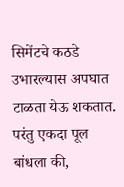सिमेंटचे कठडे उभारल्यास अपघात टाळता येऊ शकतात. परंतु एकदा पूल बांधला की,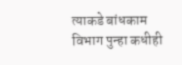त्याकडे बांधकाम विभाग पुन्हा कधीही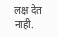लक्ष देत नाही.